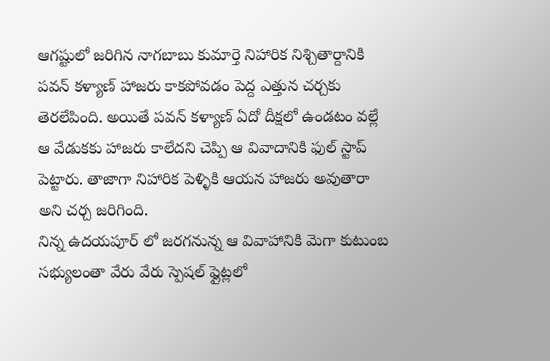ఆగష్టులో జరిగిన నాగబాబు కుమార్తె నిహారిక నిశ్చితార్దానికి పవన్ కళ్యాణ్ హాజరు కాకపోవడం పెద్ద ఎత్తున చర్చకు తెరలేపింది. అయితే పవన్ కళ్యాణ్ ఏదో దీక్షలో ఉండటం వల్లే ఆ వేడుకకు హాజరు కాలేదని చెప్పి ఆ వివాదానికి ఫుల్ స్టాప్ పెట్టారు. తాజాగా నిహారిక పెళ్ళికి ఆయన హాజరు అవుతారా అని చర్చ జరిగింది.
నిన్న ఉదయపూర్ లో జరగనున్న ఆ వివాహానికి మెగా కుటుంబ సభ్యులంతా వేరు వేరు స్పెషల్ ఫ్లైట్లలో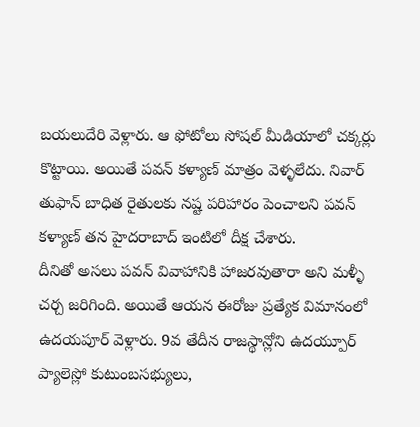బయలుదేరి వెళ్లారు. ఆ ఫోటోలు సోషల్ మీడియాలో చక్కర్లు కొట్టాయి. అయితే పవన్ కళ్యాణ్ మాత్రం వెళ్ళలేదు. నివార్ తుఫాన్ బాధిత రైతులకు నష్ట పరిహారం పెంచాలని పవన్ కళ్యాణ్ తన హైదరాబాద్ ఇంటిలో దీక్ష చేశారు.
దీనితో అసలు పవన్ వివాహానికి హాజరవుతారా అని మళ్ళీ చర్చ జరిగింది. అయితే ఆయన ఈరోజు ప్రత్యేక విమానంలో ఉదయపూర్ వెళ్లారు. 9వ తేదీన రాజస్థాన్లోని ఉదయ్పూర్ ప్యాలెస్లో కుటుంబసభ్యులు,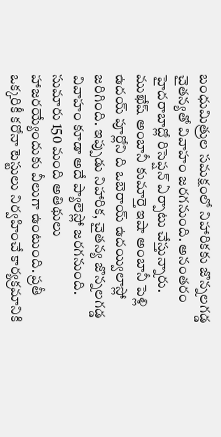బంధుమిత్రుల సమక్షంలో నిహారికకు జొన్నలగడ్డ చైతన్యతో వివాహం జరగనుంది. అనంతరం హైదరాబాద్లో రిసెప్షన్ ఏర్పాటు చేస్తున్నారు.
ముఖేష్ అంబానీ కుమార్తె ఇషా అంబానీ పెళ్లి ఉదయ్ పూర్లోని ది ఒబెరాయ్ ఉదయ్విలాస్లో జరిగింది. ఇప్పుడు నిహారిక, చైతన్య జొన్నలగడ్డ వివాహం కూడా అదే ప్యాలెస్లో జరగనుంది. సుమారు 150 మంది అతిథులు హాజరయ్యేందుకు వీలుగా ఉంటుంది. ప్రతీ ఒక్కరికీ కరోనా టెస్టులు నిర్వహించే కార్యక్రమానికి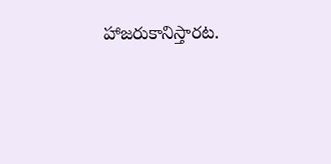హాజరుకానిస్తారట.